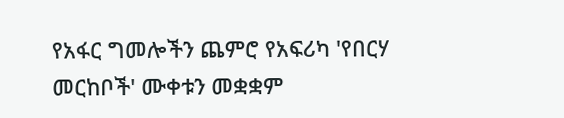የአፋር ግመሎችን ጨምሮ የአፍሪካ 'የበርሃ መርከቦች' ሙቀቱን መቋቋም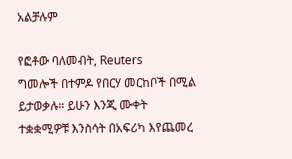አልቻሉም

የፎቶው ባለመብት, Reuters
ግመሎች በተምዶ የበርሃ መርከቦች በሚል ይታወቃሉ። ይሁን እንጂ ሙቀት ተቋቋሚዎቹ እንስሳት በአፍሪካ እየጨመረ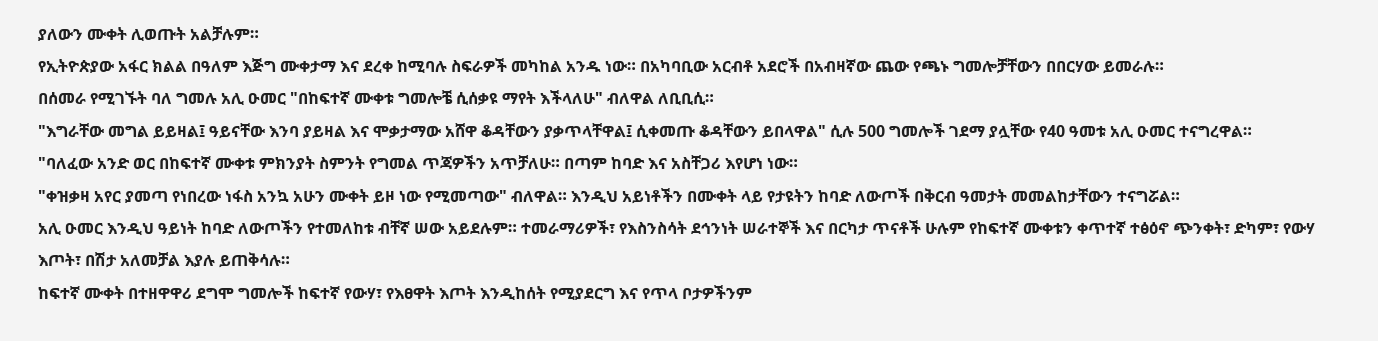ያለውን ሙቀት ሊወጡት አልቻሉም።
የኢትዮጵያው አፋር ክልል በዓለም እጅግ ሙቀታማ እና ደረቀ ከሚባሉ ስፍራዎች መካከል አንዱ ነው። በአካባቢው አርብቶ አደሮች በአብዛኛው ጨው የጫኑ ግመሎቻቸውን በበርሃው ይመራሉ።
በሰመራ የሚገኙት ባለ ግመሉ አሊ ዑመር "በከፍተኛ ሙቀቱ ግመሎቼ ሲሰቃዩ ማየት እችላለሁ" ብለዋል ለቢቢሲ።
"እግራቸው መግል ይይዛል፤ ዓይናቸው እንባ ያይዛል እና ሞቃታማው አሸዋ ቆዳቸውን ያቃጥላቸዋል፤ ሲቀመጡ ቆዳቸውን ይበላዋል" ሲሉ 500 ግመሎች ገደማ ያሏቸው የ40 ዓመቱ አሊ ዑመር ተናግረዋል።
"ባለፈው አንድ ወር በከፍተኛ ሙቀቱ ምክንያት ስምንት የግመል ጥጃዎችን አጥቻለሁ። በጣም ከባድ እና አስቸጋሪ እየሆነ ነው።
"ቀዝቃዛ አየር ያመጣ የነበረው ነፋስ አንኳ አሁን ሙቀት ይዞ ነው የሚመጣው" ብለዋል። እንዲህ አይነቶችን በሙቀት ላይ የታዩትን ከባድ ለውጦች በቅርብ ዓመታት መመልከታቸውን ተናግሯል።
አሊ ዑመር እንዲህ ዓይነት ከባድ ለውጦችን የተመለከቱ ብቸኛ ሠው አይደሉም። ተመራማሪዎች፣ የእስንስሳት ደኅንነት ሠራተኞች እና በርካታ ጥናቶች ሁሉም የከፍተኛ ሙቀቱን ቀጥተኛ ተፅዕኖ ጭንቀት፣ ድካም፣ የውሃ እጦት፣ በሽታ አለመቻል እያሉ ይጠቅሳሉ።
ከፍተኛ ሙቀት በተዘዋዋሪ ደግሞ ግመሎች ከፍተኛ የውሃ፣ የእፀዋት እጦት እንዲከሰት የሚያደርግ እና የጥላ ቦታዎችንም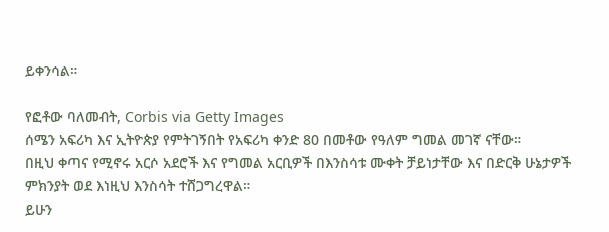ይቀንሳል።

የፎቶው ባለመብት, Corbis via Getty Images
ሰሜን አፍሪካ እና ኢትዮጵያ የምትገኝበት የአፍሪካ ቀንድ 80 በመቶው የዓለም ግመል መገኛ ናቸው።
በዚህ ቀጣና የሚኖሩ አርሶ አደሮች እና የግመል አርቢዎች በእንስሳቱ ሙቀት ቻይነታቸው እና በድርቅ ሁኔታዎች ምክንያት ወደ እነዚህ እንስሳት ተሸጋግረዋል።
ይሁን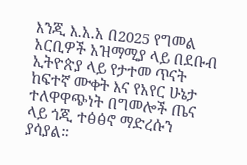እንጂ እ.አ.አ በ2025 የግመል አርቢዎች አዝማሚያ ላይ በደቡብ ኢትዮጵያ ላይ የታተመ ጥናት ከፍተኛ ሙቀት እና የአየር ሁኔታ ተለዋዋጭነት በግመሎች ጤና ላይ ጎጂ ተፅፅኖ ማድረሱን ያሳያል።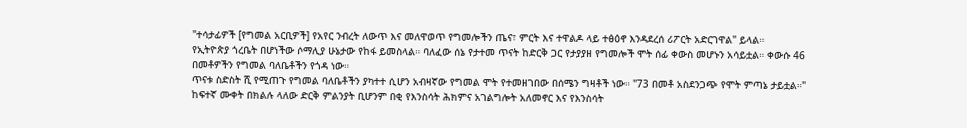"ተሳታፊዎች [የግመል አርቢዎች] የአየር ንብረት ለውጥ እና መለዋወጥ የግመሎችን ጤና፣ ምርት እና ተዋልዶ ላይ ተፅዕኖ እንዳደረሰ ሪፖርት አድርገዋል" ይላል።
የኢትዮጵያ ጎረቤት በሆነችው ሶማሊያ ሁኔታው የከፋ ይመስላል። ባለፈው ሰኔ የታተመ ጥናት ከድርቅ ጋር የታያያዘ የግመሎች ሞት ሰፊ ቀውስ መሆኑን አሳይቷል። ቀውሱ 46 በመቶዎችን የግመል ባለቤቶችን የጎዳ ነው።
ጥናቱ ስድስት ሺ የሚጠጉ የግመል ባለቤቶችን ያካተተ ሲሆን አብዛኛው የግመል ሞት የተመዘገበው በሰሜን ግዛቶች ነው። "73 በመቶ አስደንጋጭ የሞት ምጣኔ ታይቷል።"
ከፍተኛ ሙቀት በክልሉ ላለው ድርቅ ምልንያት ቢሆንም በቂ የእንስሳት ሕክምና አገልግሎት አለመኖር እና የእንስሳት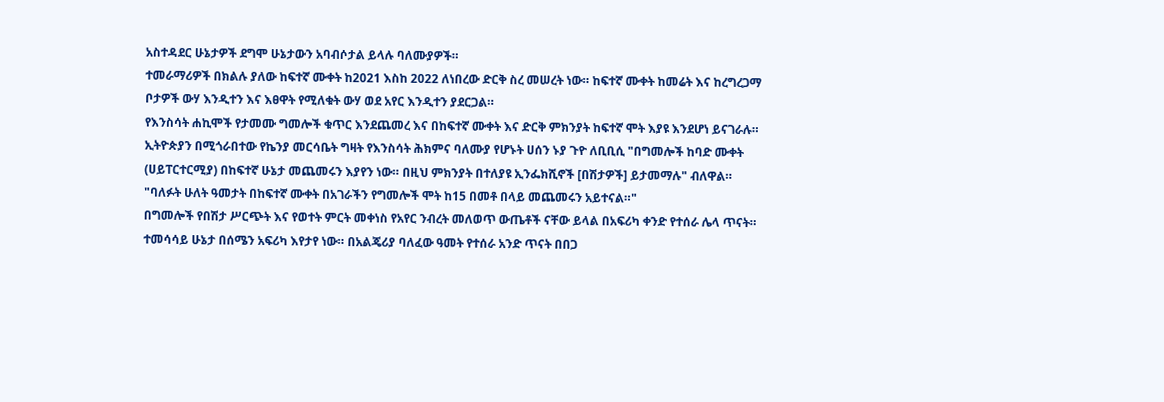አስተዳደር ሁኔታዎች ደግሞ ሁኔታውን አባብሶታል ይላሉ ባለሙያዎች።
ተመራማሪዎች በክልሉ ያለው ከፍተኛ ሙቀት ከ2021 እስከ 2022 ለነበረው ድርቅ ስረ መሠረት ነው። ከፍተኛ ሙቀት ከመሬት እና ከረግረጋማ ቦታዎች ውሃ እንዲተን እና እፀዋት የሚለቁት ውሃ ወደ አየር እንዲተን ያደርጋል።
የእንስሳት ሐኪሞች የታመሙ ግመሎች ቁጥር እንደጨመረ እና በከፍተኛ ሙቀት እና ድርቅ ምክንያት ከፍተኛ ሞት እያዩ እንደሆነ ይናገራሉ።
ኢትዮጵያን በሚጎራበተው የኬንያ መርሳቤት ግዛት የእንስሳት ሕክምና ባለሙያ የሆኑት ሀሰን ኑያ ጉዮ ለቢቢሲ "በግመሎች ከባድ ሙቀት (ሀይፐርተርሚያ) በከፍተኛ ሁኔታ መጨመሩን እያየን ነው። በዚህ ምክንያት በተለያዩ ኢንፌክሺኖች [በሽታዎች] ይታመማሉ" ብለዋል።
"ባለፉት ሁለት ዓመታት በከፍተኛ ሙቀት በአገራችን የግመሎች ሞት ከ15 በመቶ በላይ መጨመሩን አይተናል።"
በግመሎች የበሽታ ሥርጭት እና የወተት ምርት መቀነስ የአየር ንብረት መለወጥ ውጤቶች ናቸው ይላል በአፍሪካ ቀንድ የተሰራ ሌላ ጥናት።
ተመሳሳይ ሁኔታ በሰሜን አፍሪካ እየታየ ነው። በአልጄሪያ ባለፈው ዓመት የተሰራ አንድ ጥናት በበጋ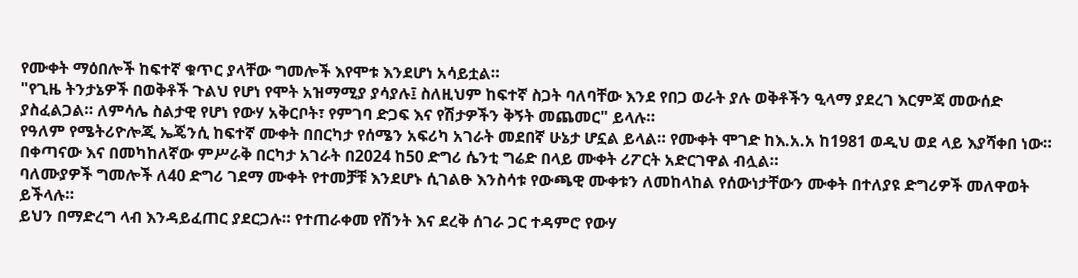የሙቀት ማዕበሎች ከፍተኛ ቁጥር ያላቸው ግመሎች እየሞቱ እንደሆነ አሳይቷል።
"የጊዜ ትንታኔዎች በወቅቶች ጉልህ የሆነ የሞት አዝማሚያ ያሳያሉ፤ ስለዚህም ከፍተኛ ስጋት ባለባቸው እንደ የበጋ ወራት ያሉ ወቅቶችን ዒላማ ያደረገ እርምጃ መውሰድ ያስፈልጋል። ለምሳሌ ስልታዊ የሆነ የውሃ አቅርቦት፣ የምገባ ድጋፍ እና የሽታዎችን ቅኝት መጨመር" ይላሉ።
የዓለም የሜትሪዮሎጂ ኤጄንሲ ከፍተኛ ሙቀት በበርካታ የሰሜን አፍሪካ አገራት መደበኛ ሁኔታ ሆኗል ይላል። የሙቀት ሞገድ ከእ.አ.አ ከ1981 ወዲህ ወደ ላይ እያሻቀበ ነው።
በቀጣናው እና በመካከለኛው ምሥራቅ በርካታ አገራት በ2024 ከ50 ድግሪ ሴንቲ ግሬድ በላይ ሙቀት ሪፖርት አድርገዋል ብሏል።
ባለሙያዎች ግመሎች ለ40 ድግሪ ገደማ ሙቀት የተመቻቹ እንደሆኑ ሲገልፁ እንስሳቱ የውጫዊ ሙቀቱን ለመከላከል የሰውነታቸውን ሙቀት በተለያዩ ድግሪዎች መለዋወት ይችላሉ።
ይህን በማድረግ ላብ እንዳይፈጠር ያደርጋሉ። የተጠራቀመ የሽንት እና ደረቅ ሰገራ ጋር ተዳምሮ የውሃ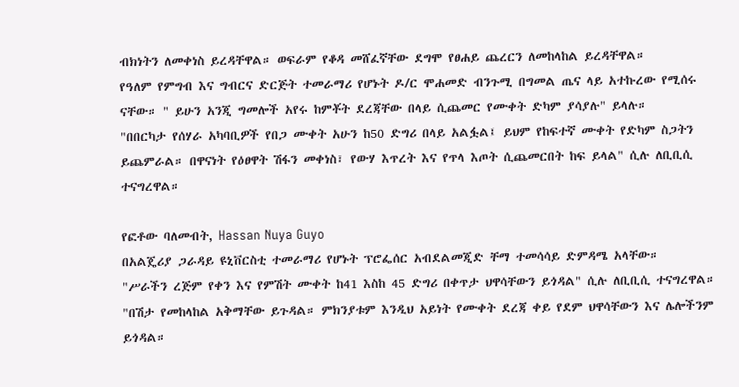ብክነትን ለመቀነስ ይረዳቸዋል። ወፍራም የቆዳ መሸፈኛቸው ደግሞ የፀሐይ ጨረርን ለመከላከል ይረዳቸዋል።
የዓለም የምግብ እና ግብርና ድርጅት ተመራማሪ የሆኑት ዶ/ር ሞሐመድ ብንጉሚ በግመል ጤና ላይ አተኩረው የሚሰሩ ናቸው። " ይሁን አንጂ ግመሎች አየሩ ከምቾት ደረጃቸው በላይ ሲጨመር የሙቀት ድካም ያሳያሉ" ይላሉ።
"በበርካታ የሰሃራ አካባቢዎች የበጋ ሙቀት አሁን ከ50 ድግሪ በላይ አልፏል፤ ይህም የከፍተኛ ሙቀት የድካም ስጋትን ይጨምራል። በዋናነት የዕፀዋት ሽፋን መቀነስ፣ የውሃ እጥረት እና የጥላ እጦት ሲጨመርበት ከፍ ይላል" ሲሉ ለቢቢሲ ተናግረዋል።

የፎቶው ባለመብት, Hassan Nuya Guyo
በአልጄሪያ ጋራዳይ ዩኒቨርስቲ ተመራማሪ የሆኑት ፕሮፌሰር አብደልመጂድ ቸማ ተመሳሳይ ድምዳሜ አላቸው።
"ሥራችን ረጅም የቀን እና የምሽት ሙቀት ከ41 እስከ 45 ድግሪ በቀጥታ ህዋሳቸውን ይጎዳል" ሲሉ ለቢቢሲ ተናግረዋል።
"በሽታ የመከላከል አቅማቸው ይጉዳል። ምክንያቱም እንዲህ አይነት የሙቀት ደረጃ ቀይ የደም ህዋሳቸውን እና ሌሎችንም ይጎዳል።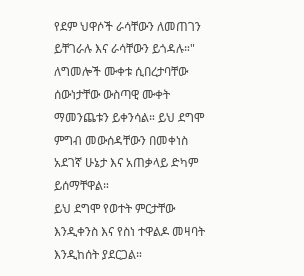የደም ህዋሶች ራሳቸውን ለመጠገን ይቸገራሉ እና ራሳቸውን ይጎዳሉ።"
ለግመሎች ሙቀቱ ሲበረታባቸው ሰውነታቸው ውስጣዊ ሙቀት ማመንጨቱን ይቀንሳል። ይህ ደግሞ ምግብ መውሰዳቸውን በመቀነስ አደገኛ ሁኔታ እና አጠቃላይ ድካም ይሰማቸዋል።
ይህ ደግሞ የወተት ምርታቸው እንዲቀንስ እና የስነ ተዋልዶ መዛባት እንዲከሰት ያደርጋል።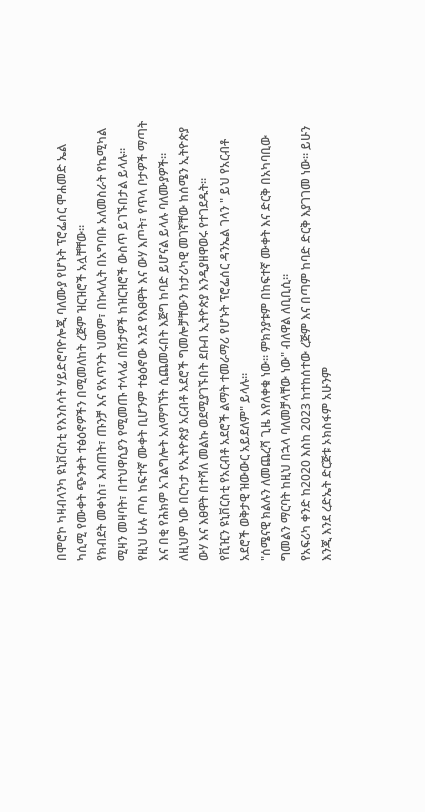በሞሮኮ ካዛብላንካ ዩኒቨርስቲ የእንስሳት ሃይድሮባዮሎጂ ባለሙያ የሆኑት ፕሮፌሰር ሞሐመድ ኤል ካሲሚ የሙቀት ጭንቀት ተፅዕኖዎችን በሚመለከት ረጅም ዝርዝሮች አሏቸቸው።
የክብደት መቀነስ፣ እብጠት፣ ጡንቻ እና የአጥንት ህመም፣ በኩላሊት በአግባቡ አለመስራት የኬሚካል ሚዛን መዛባት፣ በተህዋሲያን የሚመጡ ተላላፊ በሽታዎች ከዝርዝሮች ውስጥ ይገኙበታል ይላሉ።
የዚህ ሁሉ ጦስ ከፍተኛ ሙቀት ቢሆንም ተፅዕኖው እንደ የእፀዋት እና ውሃ እጦት፣ የጥላ ቦታዎች ማጣት እና በቂ የሕክም አገልግሎት አለማግኘት ሲጨመሩበት እጅግ ከባድ ይሆናል ይላሉ ባለሙያዎች።
ለዚህም ነው በርካታ የኢትዮጵያ አርብቶ አደሮች ግመሎቻቸውን ከታሪካዊ መገኛቸው ከሰሜን ኢትዮጵያ ውሃ እና እፀዋት በተሻለ መልኩ ወደሚያገኙበት ደቡብ ኢትዮጵያ እንዲያዘዋወሩ የተገደዱት።
የቪዢን ዩኒቨርስቲ የአርብቶ አደሮች ልማት ተመራማሪ የሆኑት ፕሮፌሰር ዳንኤል ገላን " ይህ የአርብቶ አደሮች ወቅታዊ ዝውውር አይደለም" ይላሉ።
"ሰሜናዊ ክልሉን ለመጨረሻ ጊዜ እየለቀቁ ነው። ምክንያቱም በከፍተኛ ሙቀት እና ድርቅ በአካባቢው ግመልን ማርባት ከዚህ በኋላ ባለመቻላቸው ነው" ብለዋል ለቢቢሲ።
የአፍሪካ ቀንድ ከ2020 እስከ 2023 ከተከሰተው ረጅም እና በጣም ከባድ ድርቅ እያገገመ ነው። ይሁን እንጂ እንደ ረድኤት ድርጅቱ ኦክስፋም አሁንም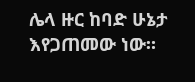ሌላ ዙር ከባድ ሁኔታ እየጋጠመው ነው።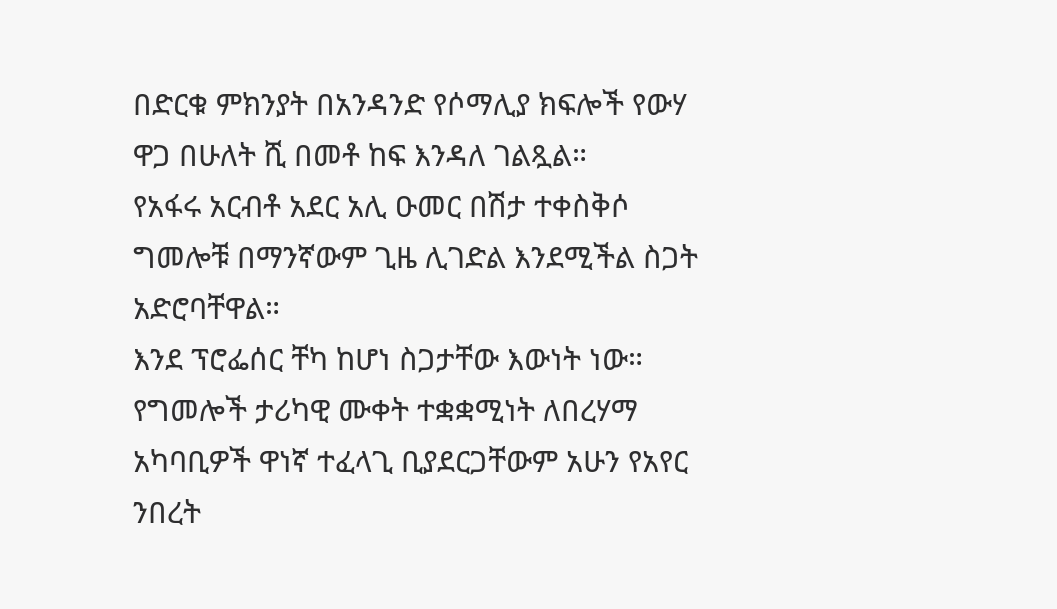በድርቁ ምክንያት በአንዳንድ የሶማሊያ ክፍሎች የውሃ ዋጋ በሁለት ሺ በመቶ ከፍ እንዳለ ገልጿል።
የአፋሩ አርብቶ አደር አሊ ዑመር በሽታ ተቀስቅሶ ግመሎቹ በማንኛውም ጊዜ ሊገድል እንደሚችል ስጋት አድሮባቸዋል።
እንደ ፕሮፌሰር ቸካ ከሆነ ስጋታቸው እውነት ነው።
የግመሎች ታሪካዊ ሙቀት ተቋቋሚነት ለበረሃማ አካባቢዎች ዋነኛ ተፈላጊ ቢያደርጋቸውም አሁን የአየር ንበረት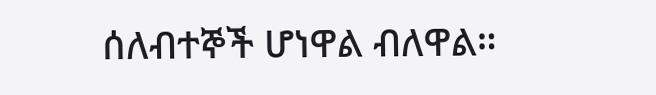ሰለብተኞች ሆነዋል ብለዋል።